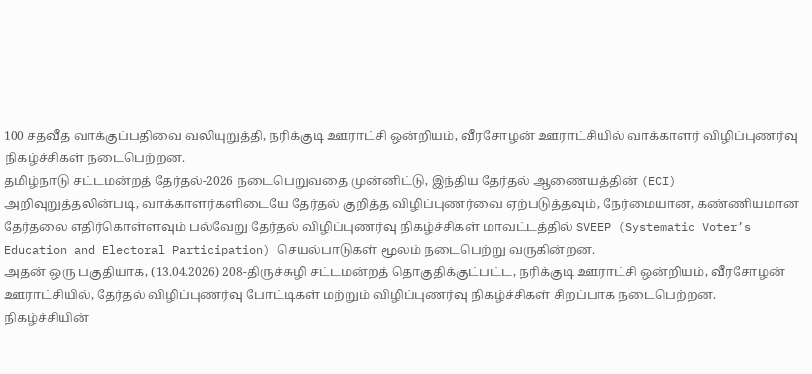100 சதவீத வாக்குப்பதிவை வலியுறுத்தி, நரிக்குடி ஊராட்சி ஒன்றியம், வீரசோழன் ஊராட்சியில் வாக்காளர் விழிப்புணர்வு நிகழ்ச்சிகள் நடைபெற்றன.
தமிழ்நாடு சட்டமன்றத் தேர்தல்-2026 நடைபெறுவதை முன்னிட்டு, இந்திய தேர்தல் ஆணையத்தின் (ECI) அறிவுறுத்தலின்படி, வாக்காளர்களிடையே தேர்தல் குறித்த விழிப்புணர்வை ஏற்படுத்தவும், நேர்மையான, கண்ணியமான தேர்தலை எதிர்கொள்ளவும் பல்வேறு தேர்தல் விழிப்புணர்வு நிகழ்ச்சிகள் மாவட்டத்தில் SVEEP (Systematic Voter’s Education and Electoral Participation) செயல்பாடுகள் மூலம் நடைபெற்று வருகின்றன.
அதன் ஒரு பகுதியாக, (13.04.2026) 208-திருச்சுழி சட்டமன்றத் தொகுதிக்குட்பட்ட, நரிக்குடி ஊராட்சி ஒன்றியம், வீரசோழன் ஊராட்சியில், தேர்தல் விழிப்புணர்வு போட்டிகள் மற்றும் விழிப்புணர்வு நிகழ்ச்சிகள் சிறப்பாக நடைபெற்றன.
நிகழ்ச்சியின்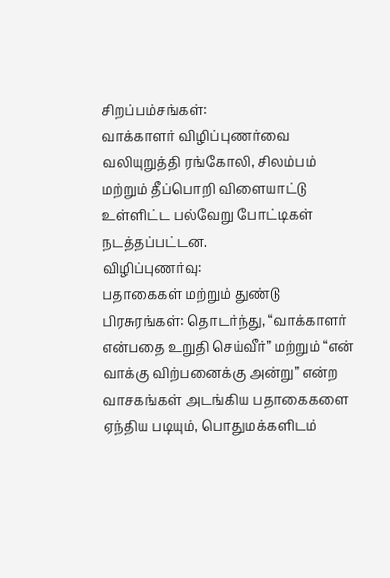சிறப்பம்சங்கள்:
வாக்காளர் விழிப்புணர்வை வலியுறுத்தி ரங்கோலி, சிலம்பம் மற்றும் தீப்பொறி விளையாட்டு உள்ளிட்ட பல்வேறு போட்டிகள் நடத்தப்பட்டன.
விழிப்புணர்வு:
பதாகைகள் மற்றும் துண்டு பிரசுரங்கள்: தொடர்ந்து, “வாக்காளர் என்பதை உறுதி செய்வீர்” மற்றும் “என் வாக்கு விற்பனைக்கு அன்று” என்ற வாசகங்கள் அடங்கிய பதாகைகளை ஏந்திய படியும், பொதுமக்களிடம்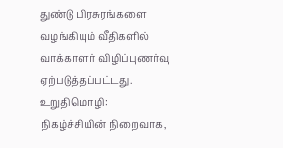துண்டு பிரசுரங்களை வழங்கியும் வீதிகளில் வாக்காளர் விழிப்புணர்வு ஏற்படுத்தப்பட்டது.
உறுதிமொழி:
நிகழ்ச்சியின் நிறைவாக,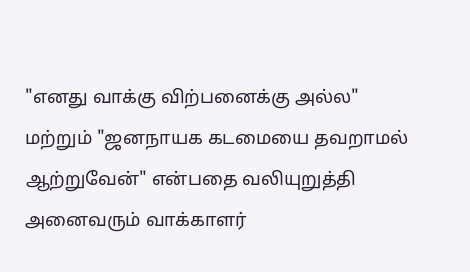"எனது வாக்கு விற்பனைக்கு அல்ல" மற்றும் "ஜனநாயக கடமையை தவறாமல் ஆற்றுவேன்" என்பதை வலியுறுத்தி அனைவரும் வாக்காளர்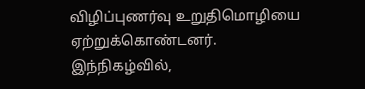விழிப்புணர்வு உறுதிமொழியை ஏற்றுக்கொண்டனர்.
இந்நிகழ்வில்,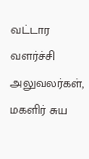வட்டார வளர்ச்சி அலுவலர்கள், மகளிர் சுய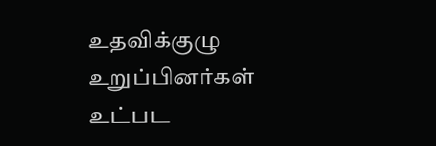உதவிக்குழு உறுப்பினர்கள் உட்பட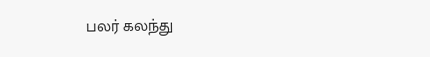பலர் கலந்து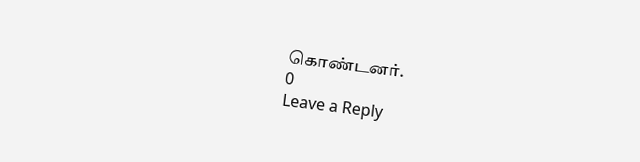கொண்டனர்.
0
Leave a Reply